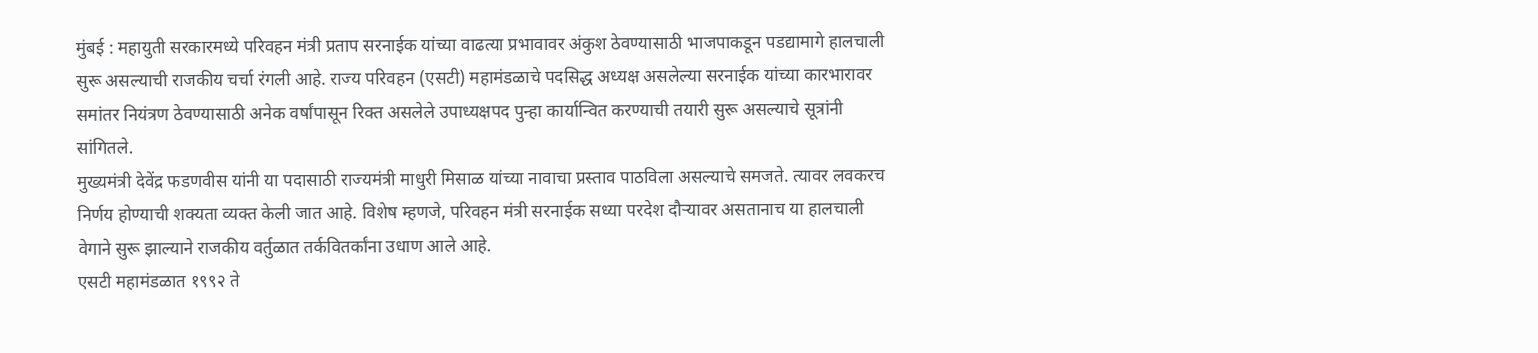मुंबई : महायुती सरकारमध्ये परिवहन मंत्री प्रताप सरनाईक यांच्या वाढत्या प्रभावावर अंकुश ठेवण्यासाठी भाजपाकडून पडद्यामागे हालचाली सुरू असल्याची राजकीय चर्चा रंगली आहे. राज्य परिवहन (एसटी) महामंडळाचे पदसिद्ध अध्यक्ष असलेल्या सरनाईक यांच्या कारभारावर समांतर नियंत्रण ठेवण्यासाठी अनेक वर्षांपासून रिक्त असलेले उपाध्यक्षपद पुन्हा कार्यान्वित करण्याची तयारी सुरू असल्याचे सूत्रांनी सांगितले.
मुख्यमंत्री देवेंद्र फडणवीस यांनी या पदासाठी राज्यमंत्री माधुरी मिसाळ यांच्या नावाचा प्रस्ताव पाठविला असल्याचे समजते. त्यावर लवकरच निर्णय होण्याची शक्यता व्यक्त केली जात आहे. विशेष म्हणजे, परिवहन मंत्री सरनाईक सध्या परदेश दौऱ्यावर असतानाच या हालचाली वेगाने सुरू झाल्याने राजकीय वर्तुळात तर्कवितर्कांना उधाण आले आहे.
एसटी महामंडळात १९९२ ते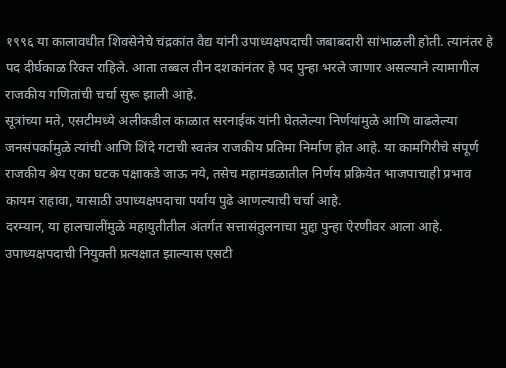१९९६ या कालावधीत शिवसेनेचे चंद्रकांत वैद्य यांनी उपाध्यक्षपदाची जबाबदारी सांभाळली होती. त्यानंतर हे पद दीर्घकाळ रिक्त राहिले. आता तब्बल तीन दशकांनंतर हे पद पुन्हा भरले जाणार असल्याने त्यामागील राजकीय गणितांची चर्चा सुरू झाली आहे.
सूत्रांच्या मते, एसटीमध्ये अलीकडील काळात सरनाईक यांनी घेतलेल्या निर्णयांमुळे आणि वाढलेल्या जनसंपर्कामुळे त्यांची आणि शिंदे गटाची स्वतंत्र राजकीय प्रतिमा निर्माण होत आहे. या कामगिरीचे संपूर्ण राजकीय श्रेय एका घटक पक्षाकडे जाऊ नये, तसेच महामंडळातील निर्णय प्रक्रियेत भाजपाचाही प्रभाव कायम राहावा, यासाठी उपाध्यक्षपदाचा पर्याय पुढे आणल्याची चर्चा आहे.
दरम्यान, या हालचालींमुळे महायुतीतील अंतर्गत सत्तासंतुलनाचा मुद्दा पुन्हा ऐरणीवर आला आहे. उपाध्यक्षपदाची नियुक्ती प्रत्यक्षात झाल्यास एसटी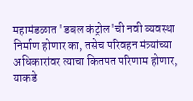महामंडळात 'डबल कंट्रोल'ची नवी व्यवस्था निर्माण होणार का, तसेच परिवहन मंत्र्यांच्या अधिकारांवर त्याचा कितपत परिणाम होणार, याकडे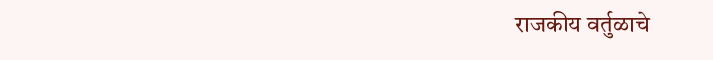राजकीय वर्तुळाचे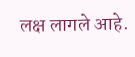लक्ष लागले आहे.